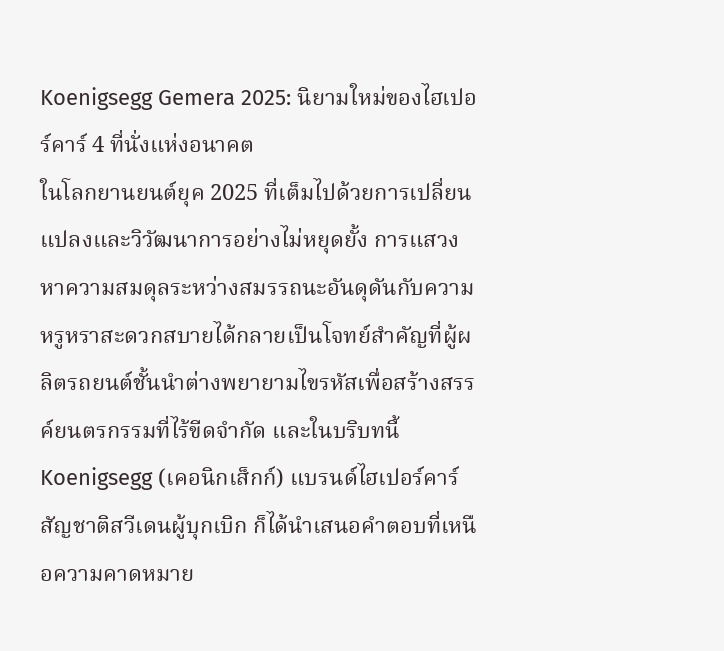Koenigsegg Gemera 2025: นิยามใหม่ของไฮเปอร์คาร์ 4 ที่นั่งแห่งอนาคต
ในโลกยานยนต์ยุค 2025 ที่เต็มไปด้วยการเปลี่ยนแปลงและวิวัฒนาการอย่างไม่หยุดยั้ง การแสวงหาความสมดุลระหว่างสมรรถนะอันดุดันกับความหรูหราสะดวกสบายได้กลายเป็นโจทย์สำคัญที่ผู้ผลิตรถยนต์ชั้นนำต่างพยายามไขรหัสเพื่อสร้างสรรค์ยนตรกรรมที่ไร้ขีดจำกัด และในบริบทนี้ Koenigsegg (เคอนิกเส็กก์) แบรนด์ไฮเปอร์คาร์สัญชาติสวีเดนผู้บุกเบิก ก็ได้นำเสนอคำตอบที่เหนือความคาดหมาย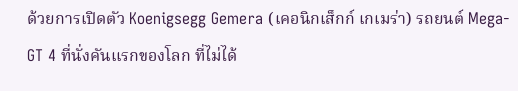ด้วยการเปิดตัว Koenigsegg Gemera (เคอนิกเส็กก์ เกเมร่า) รถยนต์ Mega-GT 4 ที่นั่งคันแรกของโลก ที่ไม่ได้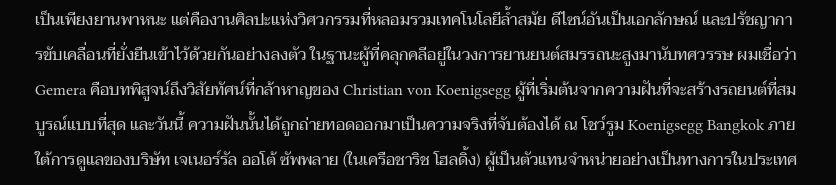เป็นเพียงยานพาหนะ แต่คืองานศิลปะแห่งวิศวกรรมที่หลอมรวมเทคโนโลยีล้ำสมัย ดีไซน์อันเป็นเอกลักษณ์ และปรัชญาการขับเคลื่อนที่ยั่งยืนเข้าไว้ด้วยกันอย่างลงตัว ในฐานะผู้ที่คลุกคลีอยู่ในวงการยานยนต์สมรรถนะสูงมานับทศวรรษ ผมเชื่อว่า Gemera คือบทพิสูจน์ถึงวิสัยทัศน์ที่กล้าหาญของ Christian von Koenigsegg ผู้ที่เริ่มต้นจากความฝันที่จะสร้างรถยนต์ที่สมบูรณ์แบบที่สุด และวันนี้ ความฝันนั้นได้ถูกถ่ายทอดออกมาเป็นความจริงที่จับต้องได้ ณ โชว์รูม Koenigsegg Bangkok ภายใต้การดูแลของบริษัท เจเนอร์รัล ออโต้ ซัพพลาย (ในเครือชาริช โฮลดิ้ง) ผู้เป็นตัวแทนจำหน่ายอย่างเป็นทางการในประเทศ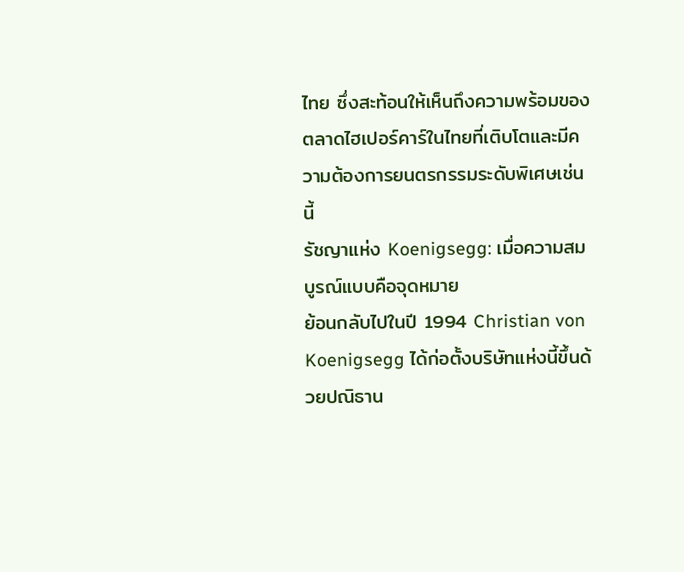ไทย ซึ่งสะท้อนให้เห็นถึงความพร้อมของตลาดไฮเปอร์คาร์ในไทยที่เติบโตและมีความต้องการยนตรกรรมระดับพิเศษเช่นนี้
รัชญาแห่ง Koenigsegg: เมื่อความสมบูรณ์แบบคือจุดหมาย
ย้อนกลับไปในปี 1994 Christian von Koenigsegg ได้ก่อตั้งบริษัทแห่งนี้ขึ้นด้วยปณิธาน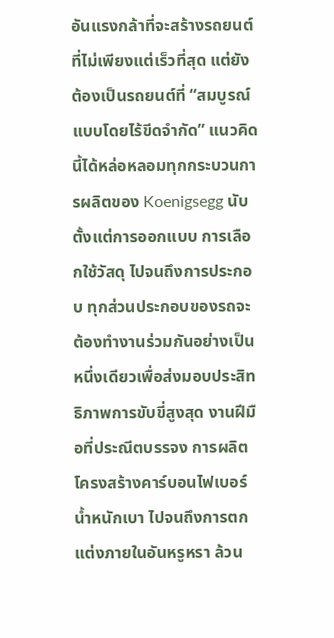อันแรงกล้าที่จะสร้างรถยนต์ที่ไม่เพียงแต่เร็วที่สุด แต่ยังต้องเป็นรถยนต์ที่ “สมบูรณ์แบบโดยไร้ขีดจำกัด” แนวคิดนี้ได้หล่อหลอมทุกกระบวนการผลิตของ Koenigsegg นับตั้งแต่การออกแบบ การเลือกใช้วัสดุ ไปจนถึงการประกอบ ทุกส่วนประกอบของรถจะต้องทำงานร่วมกันอย่างเป็นหนึ่งเดียวเพื่อส่งมอบประสิทธิภาพการขับขี่สูงสุด งานฝีมือที่ประณีตบรรจง การผลิตโครงสร้างคาร์บอนไฟเบอร์น้ำหนักเบา ไปจนถึงการตกแต่งภายในอันหรูหรา ล้วน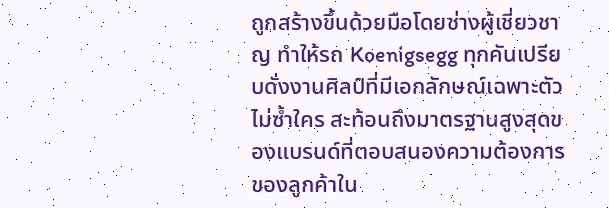ถูกสร้างขึ้นด้วยมือโดยช่างผู้เชี่ยวชาญ ทำให้รถ Koenigsegg ทุกคันเปรียบดั่งงานศิลป์ที่มีเอกลักษณ์เฉพาะตัว ไม่ซ้ำใคร สะท้อนถึงมาตรฐานสูงสุดของแบรนด์ที่ตอบสนองความต้องการของลูกค้าใน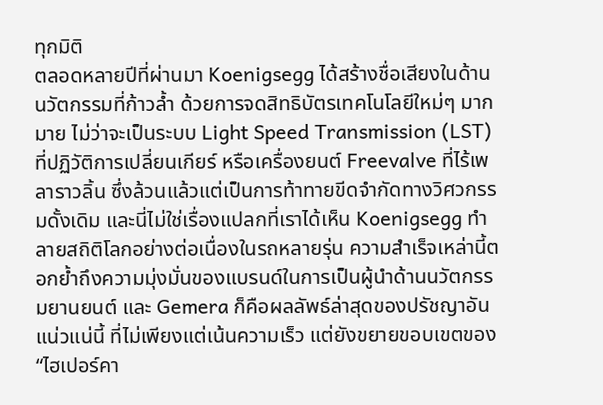ทุกมิติ
ตลอดหลายปีที่ผ่านมา Koenigsegg ได้สร้างชื่อเสียงในด้านนวัตกรรมที่ก้าวล้ำ ด้วยการจดสิทธิบัตรเทคโนโลยีใหม่ๆ มากมาย ไม่ว่าจะเป็นระบบ Light Speed Transmission (LST) ที่ปฏิวัติการเปลี่ยนเกียร์ หรือเครื่องยนต์ Freevalve ที่ไร้เพลาราวลิ้น ซึ่งล้วนแล้วแต่เป็นการท้าทายขีดจำกัดทางวิศวกรรมดั้งเดิม และนี่ไม่ใช่เรื่องแปลกที่เราได้เห็น Koenigsegg ทำลายสถิติโลกอย่างต่อเนื่องในรถหลายรุ่น ความสำเร็จเหล่านี้ตอกย้ำถึงความมุ่งมั่นของแบรนด์ในการเป็นผู้นำด้านนวัตกรรมยานยนต์ และ Gemera ก็คือผลลัพธ์ล่าสุดของปรัชญาอันแน่วแน่นี้ ที่ไม่เพียงแต่เน้นความเร็ว แต่ยังขยายขอบเขตของ “ไฮเปอร์คา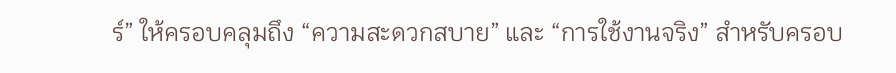ร์” ให้ครอบคลุมถึง “ความสะดวกสบาย” และ “การใช้งานจริง” สำหรับครอบ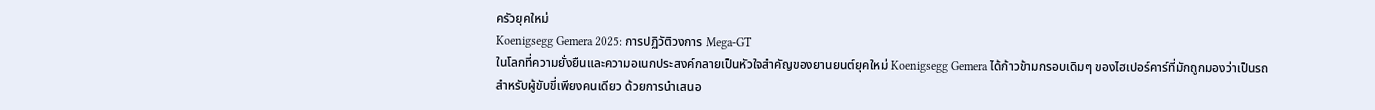ครัวยุคใหม่
Koenigsegg Gemera 2025: การปฏิวัติวงการ Mega-GT
ในโลกที่ความยั่งยืนและความอเนกประสงค์กลายเป็นหัวใจสำคัญของยานยนต์ยุคใหม่ Koenigsegg Gemera ได้ก้าวข้ามกรอบเดิมๆ ของไฮเปอร์คาร์ที่มักถูกมองว่าเป็นรถสำหรับผู้ขับขี่เพียงคนเดียว ด้วยการนำเสนอ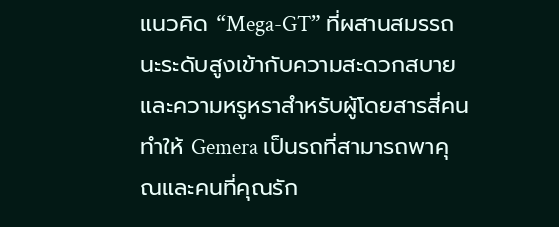แนวคิด “Mega-GT” ที่ผสานสมรรถนะระดับสูงเข้ากับความสะดวกสบายและความหรูหราสำหรับผู้โดยสารสี่คน ทำให้ Gemera เป็นรถที่สามารถพาคุณและคนที่คุณรัก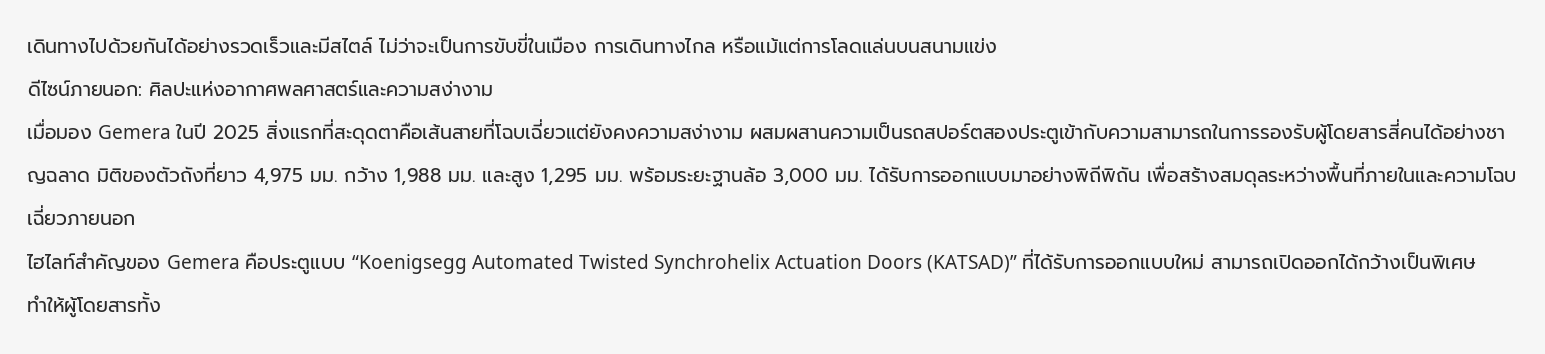เดินทางไปด้วยกันได้อย่างรวดเร็วและมีสไตล์ ไม่ว่าจะเป็นการขับขี่ในเมือง การเดินทางไกล หรือแม้แต่การโลดแล่นบนสนามแข่ง
ดีไซน์ภายนอก: ศิลปะแห่งอากาศพลศาสตร์และความสง่างาม
เมื่อมอง Gemera ในปี 2025 สิ่งแรกที่สะดุดตาคือเส้นสายที่โฉบเฉี่ยวแต่ยังคงความสง่างาม ผสมผสานความเป็นรถสปอร์ตสองประตูเข้ากับความสามารถในการรองรับผู้โดยสารสี่คนได้อย่างชาญฉลาด มิติของตัวถังที่ยาว 4,975 มม. กว้าง 1,988 มม. และสูง 1,295 มม. พร้อมระยะฐานล้อ 3,000 มม. ได้รับการออกแบบมาอย่างพิถีพิถัน เพื่อสร้างสมดุลระหว่างพื้นที่ภายในและความโฉบเฉี่ยวภายนอก
ไฮไลท์สำคัญของ Gemera คือประตูแบบ “Koenigsegg Automated Twisted Synchrohelix Actuation Doors (KATSAD)” ที่ได้รับการออกแบบใหม่ สามารถเปิดออกได้กว้างเป็นพิเศษ ทำให้ผู้โดยสารทั้ง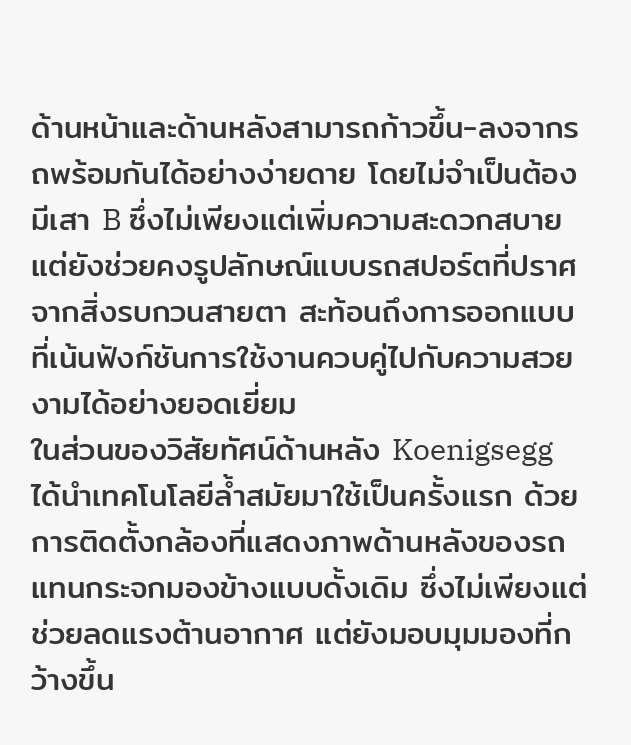ด้านหน้าและด้านหลังสามารถก้าวขึ้น-ลงจากรถพร้อมกันได้อย่างง่ายดาย โดยไม่จำเป็นต้องมีเสา B ซึ่งไม่เพียงแต่เพิ่มความสะดวกสบาย แต่ยังช่วยคงรูปลักษณ์แบบรถสปอร์ตที่ปราศจากสิ่งรบกวนสายตา สะท้อนถึงการออกแบบที่เน้นฟังก์ชันการใช้งานควบคู่ไปกับความสวยงามได้อย่างยอดเยี่ยม
ในส่วนของวิสัยทัศน์ด้านหลัง Koenigsegg ได้นำเทคโนโลยีล้ำสมัยมาใช้เป็นครั้งแรก ด้วยการติดตั้งกล้องที่แสดงภาพด้านหลังของรถแทนกระจกมองข้างแบบดั้งเดิม ซึ่งไม่เพียงแต่ช่วยลดแรงต้านอากาศ แต่ยังมอบมุมมองที่กว้างขึ้น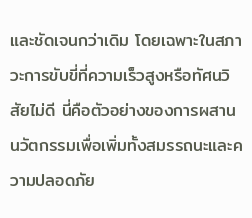และชัดเจนกว่าเดิม โดยเฉพาะในสภาวะการขับขี่ที่ความเร็วสูงหรือทัศนวิสัยไม่ดี นี่คือตัวอย่างของการผสานนวัตกรรมเพื่อเพิ่มทั้งสมรรถนะและความปลอดภัย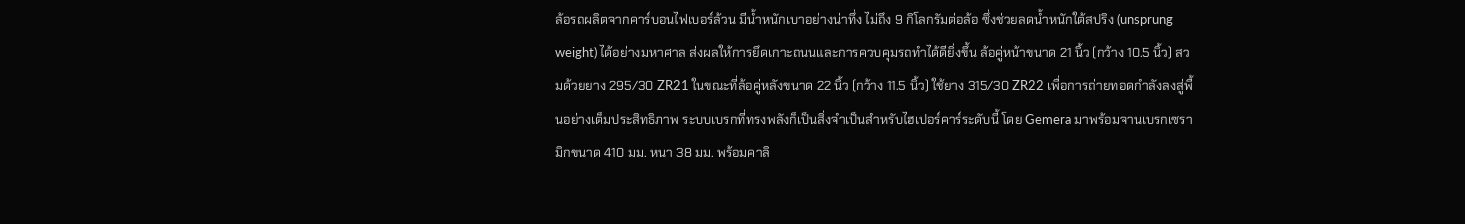ล้อรถผลิตจากคาร์บอนไฟเบอร์ล้วน มีน้ำหนักเบาอย่างน่าทึ่ง ไม่ถึง 9 กิโลกรัมต่อล้อ ซึ่งช่วยลดน้ำหนักใต้สปริง (unsprung weight) ได้อย่างมหาศาล ส่งผลให้การยึดเกาะถนนและการควบคุมรถทำได้ดียิ่งขึ้น ล้อคู่หน้าขนาด 21 นิ้ว (กว้าง 10.5 นิ้ว) สวมด้วยยาง 295/30 ZR21 ในขณะที่ล้อคู่หลังขนาด 22 นิ้ว (กว้าง 11.5 นิ้ว) ใช้ยาง 315/30 ZR22 เพื่อการถ่ายทอดกำลังลงสู่พื้นอย่างเต็มประสิทธิภาพ ระบบเบรกที่ทรงพลังก็เป็นสิ่งจำเป็นสำหรับไฮเปอร์คาร์ระดับนี้ โดย Gemera มาพร้อมจานเบรกเซรามิกขนาด 410 มม. หนา 38 มม. พร้อมคาลิ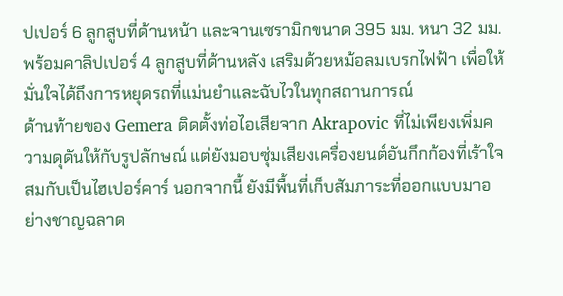ปเปอร์ 6 ลูกสูบที่ด้านหน้า และจานเซรามิกขนาด 395 มม. หนา 32 มม. พร้อมคาลิปเปอร์ 4 ลูกสูบที่ด้านหลัง เสริมด้วยหม้อลมเบรกไฟฟ้า เพื่อให้มั่นใจได้ถึงการหยุดรถที่แม่นยำและฉับไวในทุกสถานการณ์
ด้านท้ายของ Gemera ติดตั้งท่อไอเสียจาก Akrapovic ที่ไม่เพียงเพิ่มความดุดันให้กับรูปลักษณ์ แต่ยังมอบซุ่มเสียงเครื่องยนต์อันกึกก้องที่เร้าใจ สมกับเป็นไฮเปอร์คาร์ นอกจากนี้ ยังมีพื้นที่เก็บสัมภาระที่ออกแบบมาอย่างชาญฉลาด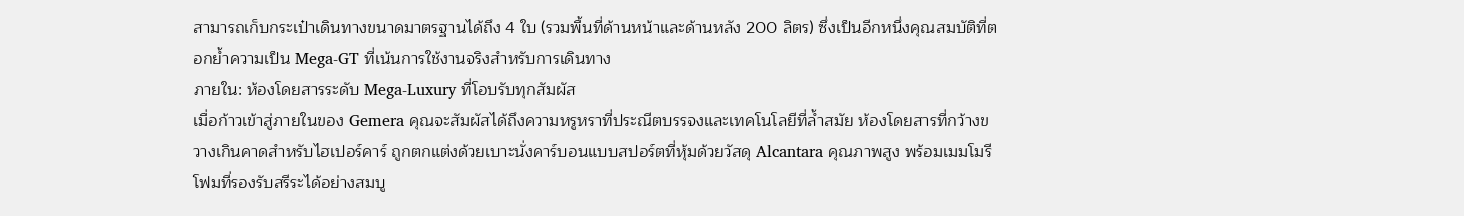สามารถเก็บกระเป๋าเดินทางขนาดมาตรฐานได้ถึง 4 ใบ (รวมพื้นที่ด้านหน้าและด้านหลัง 200 ลิตร) ซึ่งเป็นอีกหนึ่งคุณสมบัติที่ตอกย้ำความเป็น Mega-GT ที่เน้นการใช้งานจริงสำหรับการเดินทาง
ภายใน: ห้องโดยสารระดับ Mega-Luxury ที่โอบรับทุกสัมผัส
เมื่อก้าวเข้าสู่ภายในของ Gemera คุณจะสัมผัสได้ถึงความหรูหราที่ประณีตบรรจงและเทคโนโลยีที่ล้ำสมัย ห้องโดยสารที่กว้างขวางเกินคาดสำหรับไฮเปอร์คาร์ ถูกตกแต่งด้วยเบาะนั่งคาร์บอนแบบสปอร์ตที่หุ้มด้วยวัสดุ Alcantara คุณภาพสูง พร้อมเมมโมรีโฟมที่รองรับสรีระได้อย่างสมบู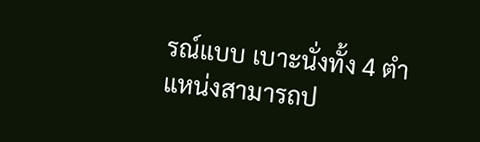รณ์แบบ เบาะนั่งทั้ง 4 ตำแหน่งสามารถป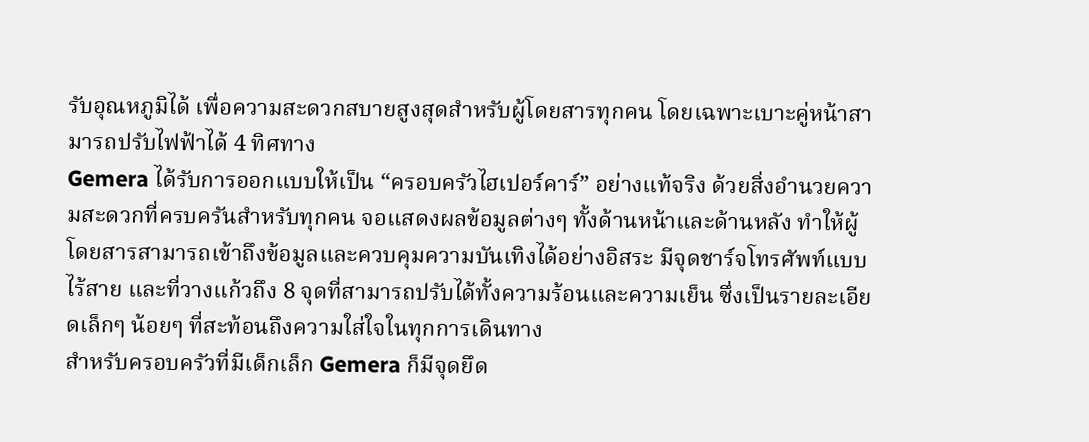รับอุณหภูมิได้ เพื่อความสะดวกสบายสูงสุดสำหรับผู้โดยสารทุกคน โดยเฉพาะเบาะคู่หน้าสามารถปรับไฟฟ้าได้ 4 ทิศทาง
Gemera ได้รับการออกแบบให้เป็น “ครอบครัวไฮเปอร์คาร์” อย่างแท้จริง ด้วยสิ่งอำนวยความสะดวกที่ครบครันสำหรับทุกคน จอแสดงผลข้อมูลต่างๆ ทั้งด้านหน้าและด้านหลัง ทำให้ผู้โดยสารสามารถเข้าถึงข้อมูลและควบคุมความบันเทิงได้อย่างอิสระ มีจุดชาร์จโทรศัพท์แบบไร้สาย และที่วางแก้วถึง 8 จุดที่สามารถปรับได้ทั้งความร้อนและความเย็น ซึ่งเป็นรายละเอียดเล็กๆ น้อยๆ ที่สะท้อนถึงความใส่ใจในทุกการเดินทาง
สำหรับครอบครัวที่มีเด็กเล็ก Gemera ก็มีจุดยึด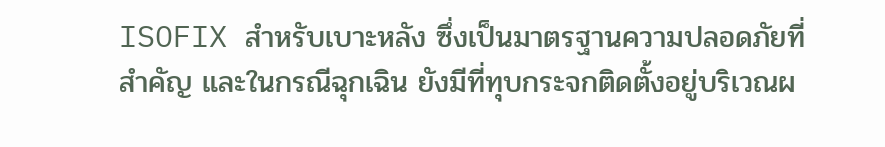ISOFIX สำหรับเบาะหลัง ซึ่งเป็นมาตรฐานความปลอดภัยที่สำคัญ และในกรณีฉุกเฉิน ยังมีที่ทุบกระจกติดตั้งอยู่บริเวณผ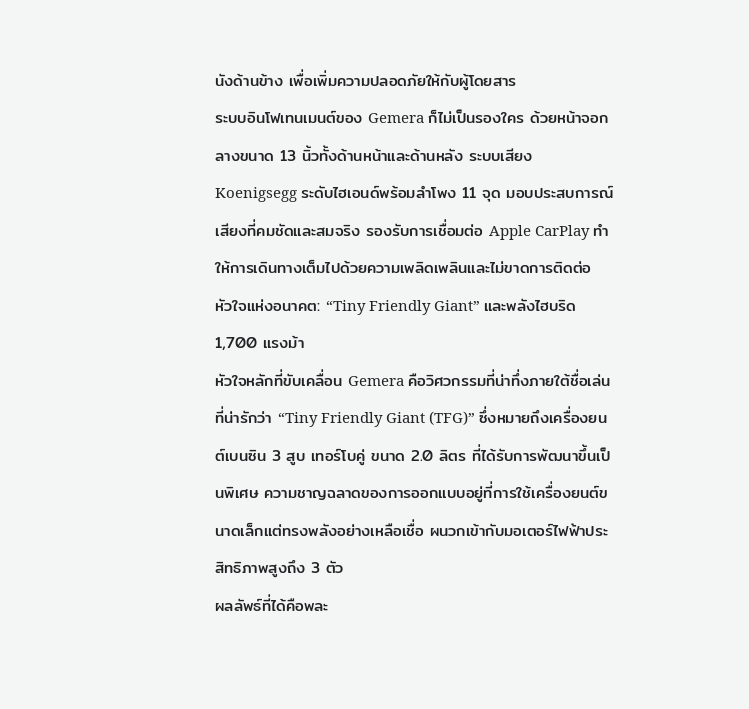นังด้านข้าง เพื่อเพิ่มความปลอดภัยให้กับผู้โดยสาร
ระบบอินโฟเทนเมนต์ของ Gemera ก็ไม่เป็นรองใคร ด้วยหน้าจอกลางขนาด 13 นิ้วทั้งด้านหน้าและด้านหลัง ระบบเสียง Koenigsegg ระดับไฮเอนด์พร้อมลำโพง 11 จุด มอบประสบการณ์เสียงที่คมชัดและสมจริง รองรับการเชื่อมต่อ Apple CarPlay ทำให้การเดินทางเต็มไปด้วยความเพลิดเพลินและไม่ขาดการติดต่อ
หัวใจแห่งอนาคต: “Tiny Friendly Giant” และพลังไฮบริด 1,700 แรงม้า
หัวใจหลักที่ขับเคลื่อน Gemera คือวิศวกรรมที่น่าทึ่งภายใต้ชื่อเล่นที่น่ารักว่า “Tiny Friendly Giant (TFG)” ซึ่งหมายถึงเครื่องยนต์เบนซิน 3 สูบ เทอร์โบคู่ ขนาด 2.0 ลิตร ที่ได้รับการพัฒนาขึ้นเป็นพิเศษ ความชาญฉลาดของการออกแบบอยู่ที่การใช้เครื่องยนต์ขนาดเล็กแต่ทรงพลังอย่างเหลือเชื่อ ผนวกเข้ากับมอเตอร์ไฟฟ้าประสิทธิภาพสูงถึง 3 ตัว
ผลลัพธ์ที่ได้คือพละ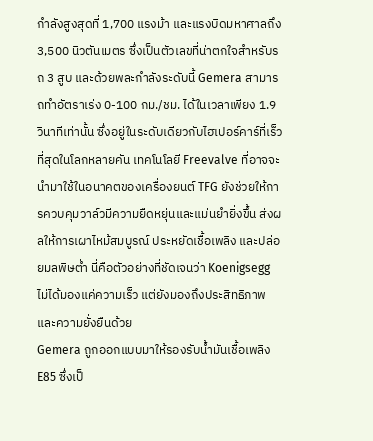กำลังสูงสุดที่ 1,700 แรงม้า และแรงบิดมหาศาลถึง 3,500 นิวตันเมตร ซึ่งเป็นตัวเลขที่น่าตกใจสำหรับรถ 3 สูบ และด้วยพละกำลังระดับนี้ Gemera สามารถทำอัตราเร่ง 0-100 กม./ชม. ได้ในเวลาเพียง 1.9 วินาทีเท่านั้น ซึ่งอยู่ในระดับเดียวกับไฮเปอร์คาร์ที่เร็วที่สุดในโลกหลายคัน เทคโนโลยี Freevalve ที่อาจจะนำมาใช้ในอนาคตของเครื่องยนต์ TFG ยังช่วยให้การควบคุมวาล์วมีความยืดหยุ่นและแม่นยำยิ่งขึ้น ส่งผลให้การเผาไหม้สมบูรณ์ ประหยัดเชื้อเพลิง และปล่อยมลพิษต่ำ นี่คือตัวอย่างที่ชัดเจนว่า Koenigsegg ไม่ได้มองแค่ความเร็ว แต่ยังมองถึงประสิทธิภาพและความยั่งยืนด้วย
Gemera ถูกออกแบบมาให้รองรับน้ำมันเชื้อเพลิง E85 ซึ่งเป็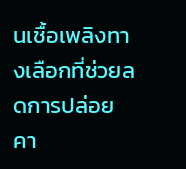นเชื้อเพลิงทางเลือกที่ช่วยลดการปล่อยคา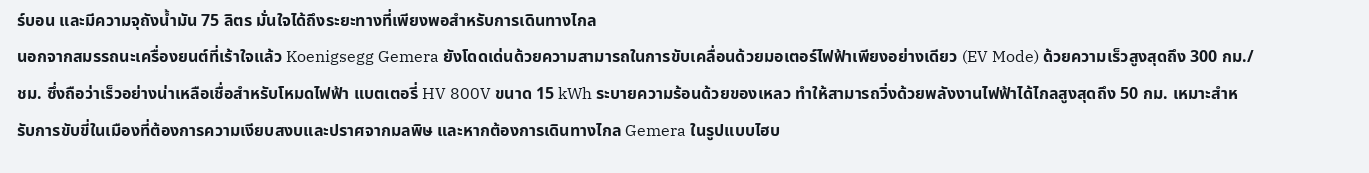ร์บอน และมีความจุถังน้ำมัน 75 ลิตร มั่นใจได้ถึงระยะทางที่เพียงพอสำหรับการเดินทางไกล
นอกจากสมรรถนะเครื่องยนต์ที่เร้าใจแล้ว Koenigsegg Gemera ยังโดดเด่นด้วยความสามารถในการขับเคลื่อนด้วยมอเตอร์ไฟฟ้าเพียงอย่างเดียว (EV Mode) ด้วยความเร็วสูงสุดถึง 300 กม./ชม. ซึ่งถือว่าเร็วอย่างน่าเหลือเชื่อสำหรับโหมดไฟฟ้า แบตเตอรี่ HV 800V ขนาด 15 kWh ระบายความร้อนด้วยของเหลว ทำให้สามารถวิ่งด้วยพลังงานไฟฟ้าได้ไกลสูงสุดถึง 50 กม. เหมาะสำหรับการขับขี่ในเมืองที่ต้องการความเงียบสงบและปราศจากมลพิษ และหากต้องการเดินทางไกล Gemera ในรูปแบบไฮบ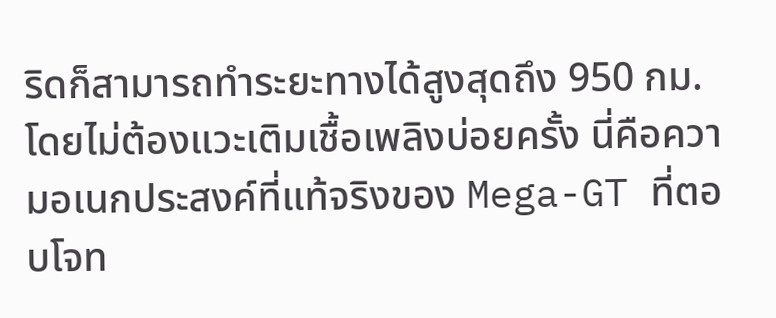ริดก็สามารถทำระยะทางได้สูงสุดถึง 950 กม. โดยไม่ต้องแวะเติมเชื้อเพลิงบ่อยครั้ง นี่คือความอเนกประสงค์ที่แท้จริงของ Mega-GT ที่ตอบโจท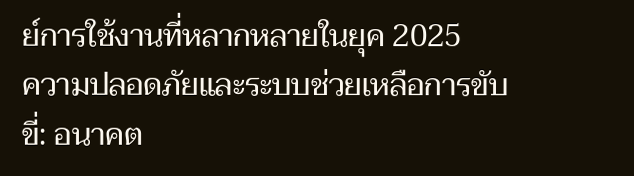ย์การใช้งานที่หลากหลายในยุค 2025
ความปลอดภัยและระบบช่วยเหลือการขับขี่: อนาคต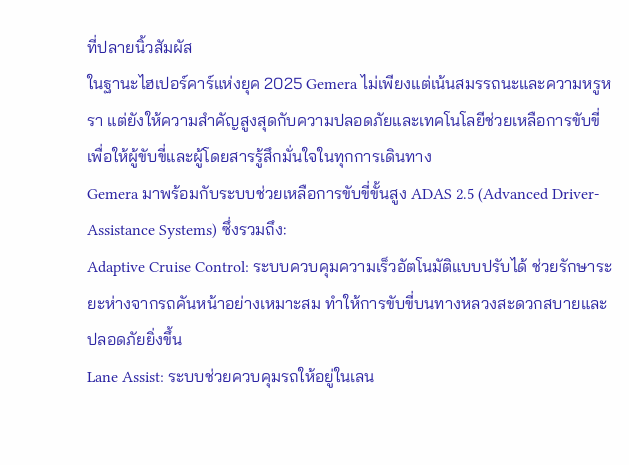ที่ปลายนิ้วสัมผัส
ในฐานะไฮเปอร์คาร์แห่งยุค 2025 Gemera ไม่เพียงแต่เน้นสมรรถนะและความหรูหรา แต่ยังให้ความสำคัญสูงสุดกับความปลอดภัยและเทคโนโลยีช่วยเหลือการขับขี่ เพื่อให้ผู้ขับขี่และผู้โดยสารรู้สึกมั่นใจในทุกการเดินทาง
Gemera มาพร้อมกับระบบช่วยเหลือการขับขี่ขั้นสูง ADAS 2.5 (Advanced Driver-Assistance Systems) ซึ่งรวมถึง:
Adaptive Cruise Control: ระบบควบคุมความเร็วอัตโนมัติแบบปรับได้ ช่วยรักษาระยะห่างจากรถคันหน้าอย่างเหมาะสม ทำให้การขับขี่บนทางหลวงสะดวกสบายและปลอดภัยยิ่งขึ้น
Lane Assist: ระบบช่วยควบคุมรถให้อยู่ในเลน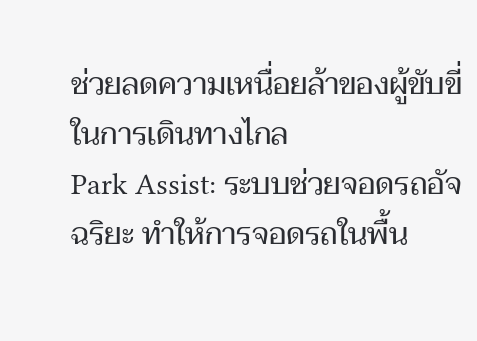ช่วยลดความเหนื่อยล้าของผู้ขับขี่ในการเดินทางไกล
Park Assist: ระบบช่วยจอดรถอัจฉริยะ ทำให้การจอดรถในพื้น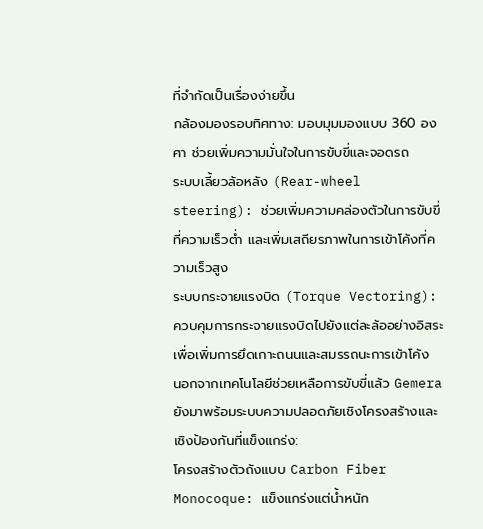ที่จำกัดเป็นเรื่องง่ายขึ้น
กล้องมองรอบทิศทาง: มอบมุมมองแบบ 360 องศา ช่วยเพิ่มความมั่นใจในการขับขี่และจอดรถ
ระบบเลี้ยวล้อหลัง (Rear-wheel steering): ช่วยเพิ่มความคล่องตัวในการขับขี่ที่ความเร็วต่ำ และเพิ่มเสถียรภาพในการเข้าโค้งที่ความเร็วสูง
ระบบกระจายแรงบิด (Torque Vectoring): ควบคุมการกระจายแรงบิดไปยังแต่ละล้ออย่างอิสระ เพื่อเพิ่มการยึดเกาะถนนและสมรรถนะการเข้าโค้ง
นอกจากเทคโนโลยีช่วยเหลือการขับขี่แล้ว Gemera ยังมาพร้อมระบบความปลอดภัยเชิงโครงสร้างและเชิงป้องกันที่แข็งแกร่ง:
โครงสร้างตัวถังแบบ Carbon Fiber Monocoque: แข็งแกร่งแต่น้ำหนัก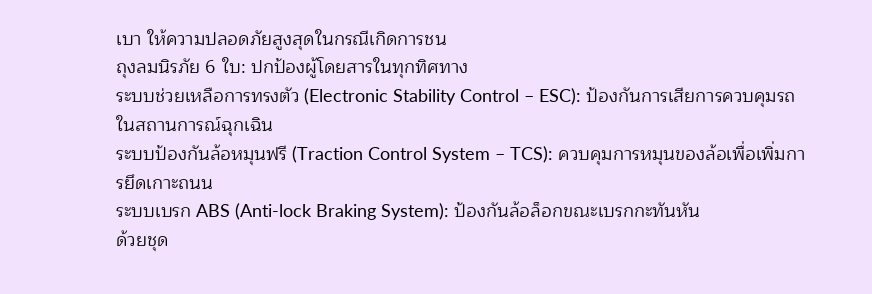เบา ให้ความปลอดภัยสูงสุดในกรณีเกิดการชน
ถุงลมนิรภัย 6 ใบ: ปกป้องผู้โดยสารในทุกทิศทาง
ระบบช่วยเหลือการทรงตัว (Electronic Stability Control – ESC): ป้องกันการเสียการควบคุมรถในสถานการณ์ฉุกเฉิน
ระบบป้องกันล้อหมุนฟรี (Traction Control System – TCS): ควบคุมการหมุนของล้อเพื่อเพิ่มการยึดเกาะถนน
ระบบเบรก ABS (Anti-lock Braking System): ป้องกันล้อล็อกขณะเบรกกะทันหัน
ด้วยชุด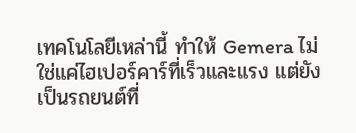เทคโนโลยีเหล่านี้ ทำให้ Gemera ไม่ใช่แค่ไฮเปอร์คาร์ที่เร็วและแรง แต่ยังเป็นรถยนต์ที่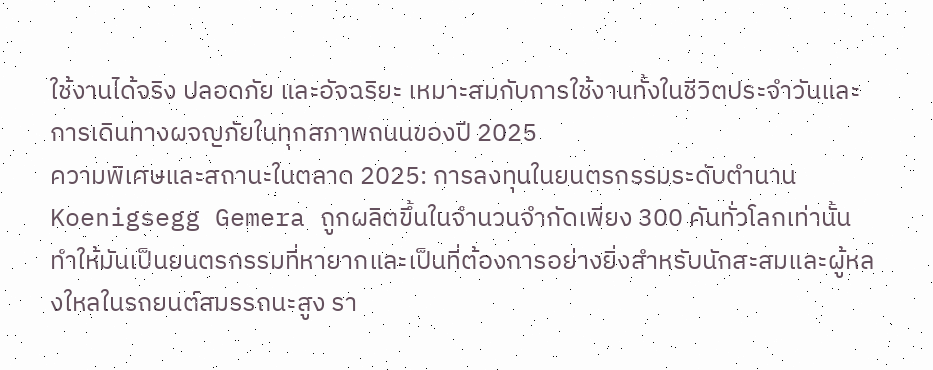ใช้งานได้จริง ปลอดภัย และอัจฉริยะ เหมาะสมกับการใช้งานทั้งในชีวิตประจำวันและการเดินทางผจญภัยในทุกสภาพถนนของปี 2025
ความพิเศษและสถานะในตลาด 2025: การลงทุนในยนตรกรรมระดับตำนาน
Koenigsegg Gemera ถูกผลิตขึ้นในจำนวนจำกัดเพียง 300 คันทั่วโลกเท่านั้น ทำให้มันเป็นยนตรกรรมที่หายากและเป็นที่ต้องการอย่างยิ่งสำหรับนักสะสมและผู้หลงใหลในรถยนต์สมรรถนะสูง รา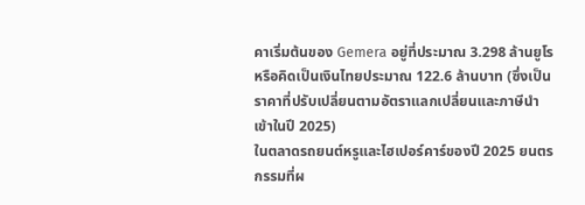คาเริ่มต้นของ Gemera อยู่ที่ประมาณ 3.298 ล้านยูโร หรือคิดเป็นเงินไทยประมาณ 122.6 ล้านบาท (ซึ่งเป็นราคาที่ปรับเปลี่ยนตามอัตราแลกเปลี่ยนและภาษีนำเข้าในปี 2025)
ในตลาดรถยนต์หรูและไฮเปอร์คาร์ของปี 2025 ยนตรกรรมที่ผ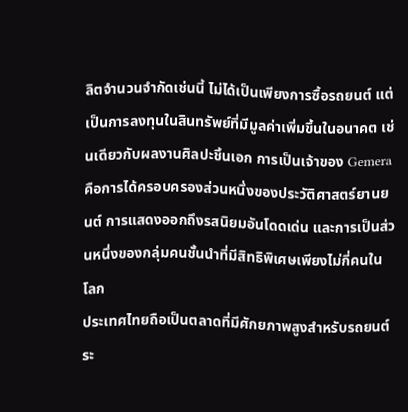ลิตจำนวนจำกัดเช่นนี้ ไม่ได้เป็นเพียงการซื้อรถยนต์ แต่เป็นการลงทุนในสินทรัพย์ที่มีมูลค่าเพิ่มขึ้นในอนาคต เช่นเดียวกับผลงานศิลปะชิ้นเอก การเป็นเจ้าของ Gemera คือการได้ครอบครองส่วนหนึ่งของประวัติศาสตร์ยานยนต์ การแสดงออกถึงรสนิยมอันโดดเด่น และการเป็นส่วนหนึ่งของกลุ่มคนชั้นนำที่มีสิทธิพิเศษเพียงไม่กี่คนในโลก
ประเทศไทยถือเป็นตลาดที่มีศักยภาพสูงสำหรับรถยนต์ระ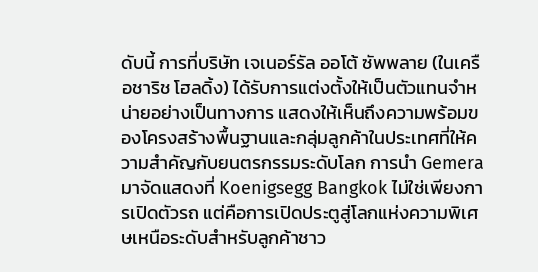ดับนี้ การที่บริษัท เจเนอร์รัล ออโต้ ซัพพลาย (ในเครือชาริช โฮลดิ้ง) ได้รับการแต่งตั้งให้เป็นตัวแทนจำหน่ายอย่างเป็นทางการ แสดงให้เห็นถึงความพร้อมของโครงสร้างพื้นฐานและกลุ่มลูกค้าในประเทศที่ให้ความสำคัญกับยนตรกรรมระดับโลก การนำ Gemera มาจัดแสดงที่ Koenigsegg Bangkok ไม่ใช่เพียงการเปิดตัวรถ แต่คือการเปิดประตูสู่โลกแห่งความพิเศษเหนือระดับสำหรับลูกค้าชาว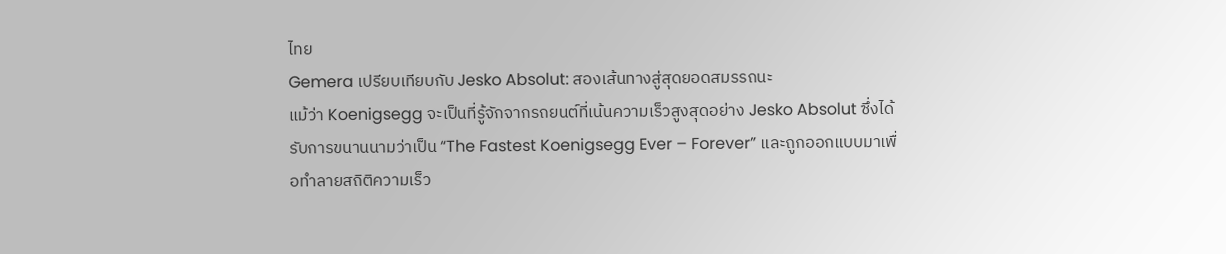ไทย
Gemera เปรียบเทียบกับ Jesko Absolut: สองเส้นทางสู่สุดยอดสมรรถนะ
แม้ว่า Koenigsegg จะเป็นที่รู้จักจากรถยนต์ที่เน้นความเร็วสูงสุดอย่าง Jesko Absolut ซึ่งได้รับการขนานนามว่าเป็น “The Fastest Koenigsegg Ever – Forever” และถูกออกแบบมาเพื่อทำลายสถิติความเร็ว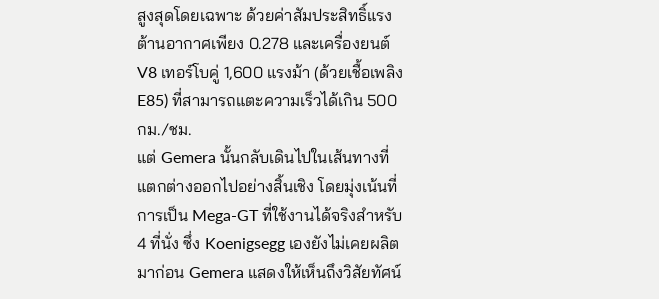สูงสุดโดยเฉพาะ ด้วยค่าสัมประสิทธิ์แรงต้านอากาศเพียง 0.278 และเครื่องยนต์ V8 เทอร์โบคู่ 1,600 แรงม้า (ด้วยเชื้อเพลิง E85) ที่สามารถแตะความเร็วได้เกิน 500 กม./ชม.
แต่ Gemera นั้นกลับเดินไปในเส้นทางที่แตกต่างออกไปอย่างสิ้นเชิง โดยมุ่งเน้นที่การเป็น Mega-GT ที่ใช้งานได้จริงสำหรับ 4 ที่นั่ง ซึ่ง Koenigsegg เองยังไม่เคยผลิตมาก่อน Gemera แสดงให้เห็นถึงวิสัยทัศน์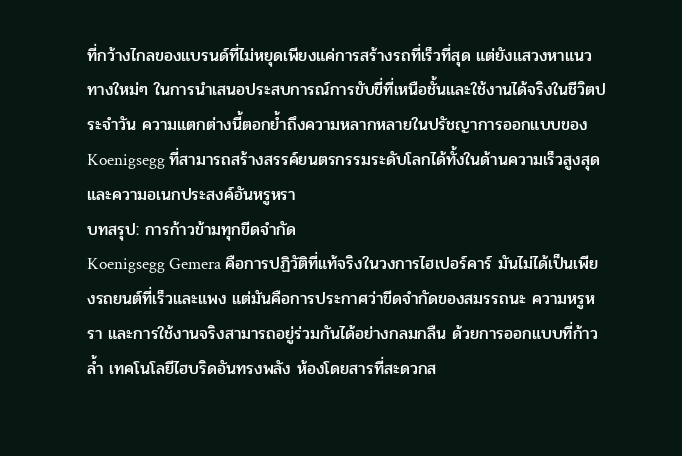ที่กว้างไกลของแบรนด์ที่ไม่หยุดเพียงแค่การสร้างรถที่เร็วที่สุด แต่ยังแสวงหาแนวทางใหม่ๆ ในการนำเสนอประสบการณ์การขับขี่ที่เหนือชั้นและใช้งานได้จริงในชีวิตประจำวัน ความแตกต่างนี้ตอกย้ำถึงความหลากหลายในปรัชญาการออกแบบของ Koenigsegg ที่สามารถสร้างสรรค์ยนตรกรรมระดับโลกได้ทั้งในด้านความเร็วสูงสุดและความอเนกประสงค์อันหรูหรา
บทสรุป: การก้าวข้ามทุกขีดจำกัด
Koenigsegg Gemera คือการปฏิวัติที่แท้จริงในวงการไฮเปอร์คาร์ มันไม่ได้เป็นเพียงรถยนต์ที่เร็วและแพง แต่มันคือการประกาศว่าขีดจำกัดของสมรรถนะ ความหรูหรา และการใช้งานจริงสามารถอยู่ร่วมกันได้อย่างกลมกลืน ด้วยการออกแบบที่ก้าวล้ำ เทคโนโลยีไฮบริดอันทรงพลัง ห้องโดยสารที่สะดวกส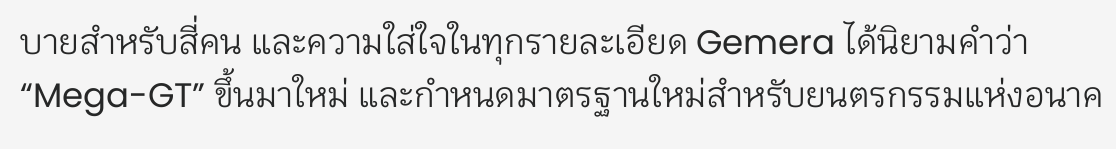บายสำหรับสี่คน และความใส่ใจในทุกรายละเอียด Gemera ได้นิยามคำว่า “Mega-GT” ขึ้นมาใหม่ และกำหนดมาตรฐานใหม่สำหรับยนตรกรรมแห่งอนาค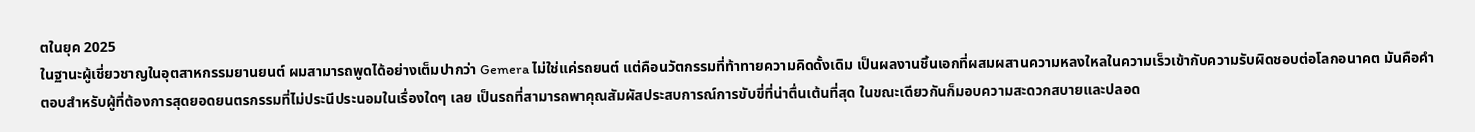ตในยุค 2025
ในฐานะผู้เชี่ยวชาญในอุตสาหกรรมยานยนต์ ผมสามารถพูดได้อย่างเต็มปากว่า Gemera ไม่ใช่แค่รถยนต์ แต่คือนวัตกรรมที่ท้าทายความคิดดั้งเดิม เป็นผลงานชิ้นเอกที่ผสมผสานความหลงใหลในความเร็วเข้ากับความรับผิดชอบต่อโลกอนาคต มันคือคำตอบสำหรับผู้ที่ต้องการสุดยอดยนตรกรรมที่ไม่ประนีประนอมในเรื่องใดๆ เลย เป็นรถที่สามารถพาคุณสัมผัสประสบการณ์การขับขี่ที่น่าตื่นเต้นที่สุด ในขณะเดียวกันก็มอบความสะดวกสบายและปลอด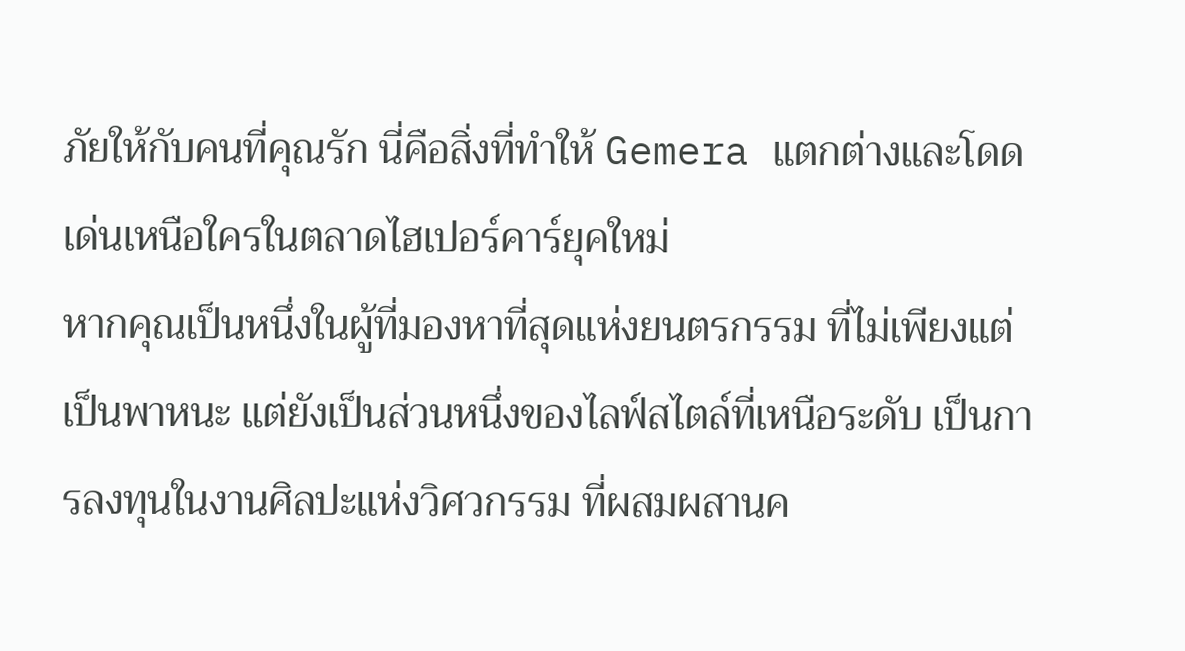ภัยให้กับคนที่คุณรัก นี่คือสิ่งที่ทำให้ Gemera แตกต่างและโดดเด่นเหนือใครในตลาดไฮเปอร์คาร์ยุคใหม่
หากคุณเป็นหนึ่งในผู้ที่มองหาที่สุดแห่งยนตรกรรม ที่ไม่เพียงแต่เป็นพาหนะ แต่ยังเป็นส่วนหนึ่งของไลฟ์สไตล์ที่เหนือระดับ เป็นการลงทุนในงานศิลปะแห่งวิศวกรรม ที่ผสมผสานค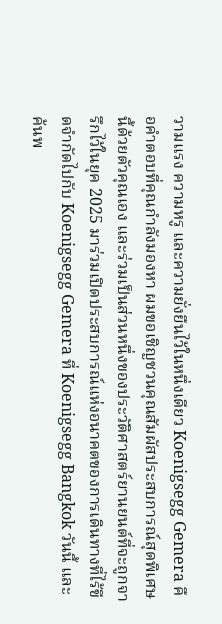วามแรง ความหรู และความยั่งยืนไว้ในหนึ่งเดียว Koenigsegg Gemera คือคำตอบที่คุณกำลังมองหา ผมขอเชิญชวนคุณสัมผัสประสบการณ์สุดพิเศษนี้ด้วยตัวคุณเอง และร่วมเป็นส่วนหนึ่งของประวัติศาสตร์ยานยนต์ที่จะถูกจารึกไว้ในยุค 2025 มาร่วมเปิดประสบการณ์แห่งอนาคตของการเดินทางที่ไร้ขีดจำกัดไปกับ Koenigsegg Gemera ที่ Koenigsegg Bangkok วันนี้ และค้นพ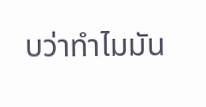บว่าทำไมมัน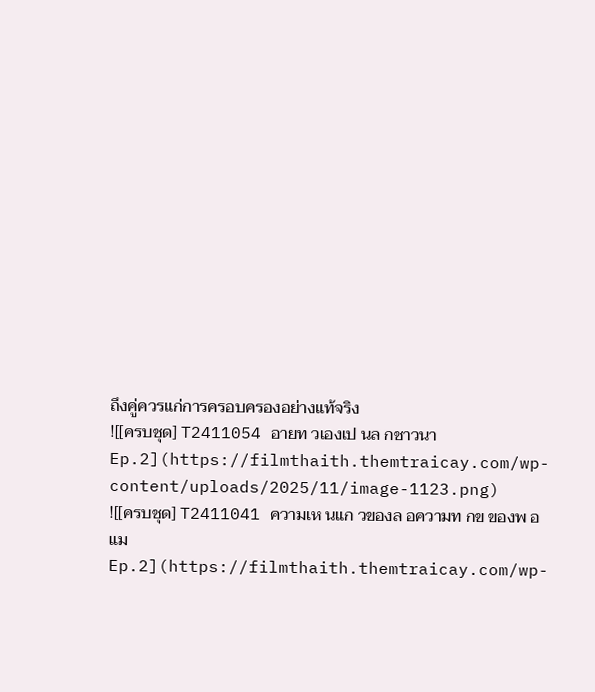ถึงคู่ควรแก่การครอบครองอย่างแท้จริง
![[ครบชุด] T2411054 อายท วเองเป นล กชาวนา Ep.2](https://filmthaith.themtraicay.com/wp-content/uploads/2025/11/image-1123.png)
![[ครบชุด] T2411041 ความเห นแก วของล อความท กข ของพ อแม Ep.2](https://filmthaith.themtraicay.com/wp-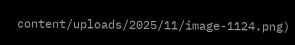content/uploads/2025/11/image-1124.png)